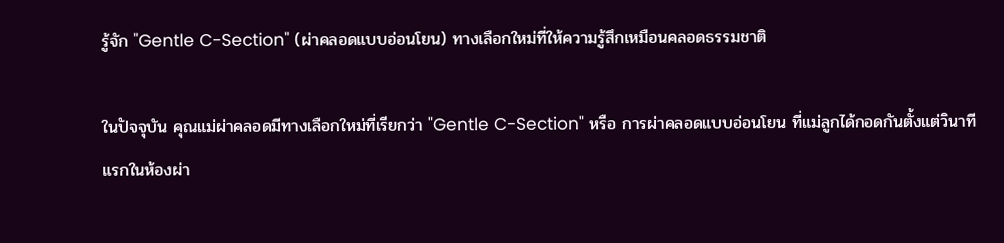รู้จัก "Gentle C-Section" (ผ่าคลอดแบบอ่อนโยน) ทางเลือกใหม่ที่ให้ความรู้สึกเหมือนคลอดธรรมชาติ

ในปัจจุบัน คุณแม่ผ่าคลอดมีทางเลือกใหม่ที่เรียกว่า "Gentle C-Section" หรือ การผ่าคลอดแบบอ่อนโยน ที่แม่ลูกได้กอดกันตั้งแต่วินาทีแรกในห้องผ่า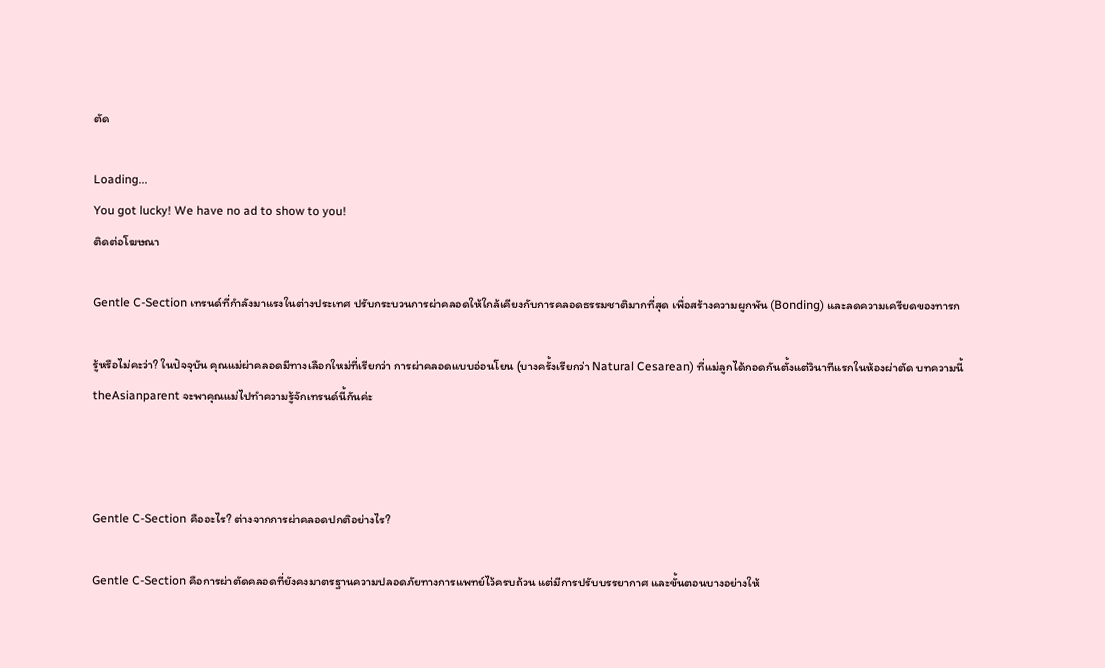ตัด

Loading...
You got lucky! We have no ad to show to you!
ติดต่อโฆษณา

Gentle C-Section เทรนด์ที่กำลังมาแรงในต่างประเทศ ปรับกระบวนการผ่าคลอดให้ใกล้เคียงกับการคลอดธรรมชาติมากที่สุด เพื่อสร้างความผูกพัน (Bonding) และลดความเครียดของทารก

รู้หรือไม่คะว่า? ในปัจจุบัน คุณแม่ผ่าคลอดมีทางเลือกใหม่ที่เรียกว่า การผ่าคลอดแบบอ่อนโยน (บางครั้งเรียกว่า Natural Cesarean) ที่แม่ลูกได้กอดกันตั้งแต่วินาทีแรกในห้องผ่าตัด บทความนี้ theAsianparent จะพาคุณแม่ไปทำความรู้จักเทรนด์นี้กันค่ะ



Gentle C-Section คืออะไร? ต่างจากการผ่าคลอดปกติอย่างไร?

Gentle C-Section คือการผ่าตัดคลอดที่ยังคงมาตรฐานความปลอดภัยทางการแพทย์ไว้ครบถ้วน แต่มีการปรับบรรยากาศ และขั้นตอนบางอย่างให้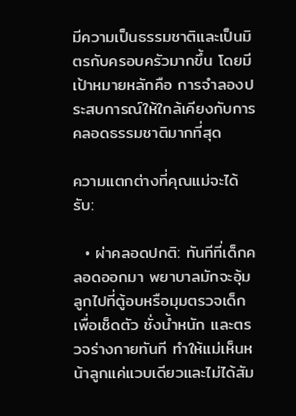มีความเป็นธรรมชาติและเป็นมิตรกับครอบครัวมากขึ้น โดยมีเป้าหมายหลักคือ การจำลองประสบการณ์ให้ใกล้เคียงกับการคลอดธรรมชาติมากที่สุด

ความแตกต่างที่คุณแม่จะได้รับ:

  • ผ่าคลอดปกติ: ทันทีที่เด็กคลอดออกมา พยาบาลมักจะอุ้มลูกไปที่ตู้อบหรือมุมตรวจเด็ก เพื่อเช็ดตัว ชั่งน้ำหนัก และตรวจร่างกายทันที ทำให้แม่เห็นหน้าลูกแค่แวบเดียวและไม่ได้สัม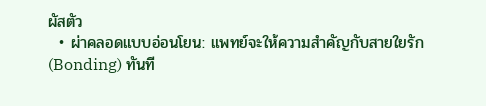ผัสตัว
  • ผ่าคลอดแบบอ่อนโยน: แพทย์จะให้ความสำคัญกับสายใยรัก (Bonding) ทันที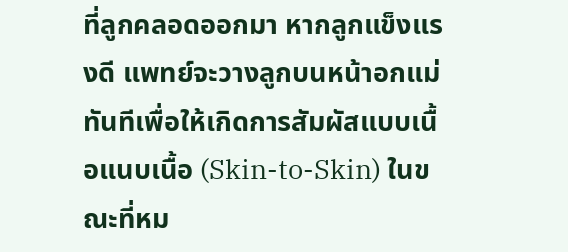ที่ลูกคลอดออกมา หากลูกแข็งแรงดี แพทย์จะวางลูกบนหน้าอกแม่ทันทีเพื่อให้เกิดการสัมผัสแบบเนื้อแนบเนื้อ (Skin-to-Skin) ในขณะที่หม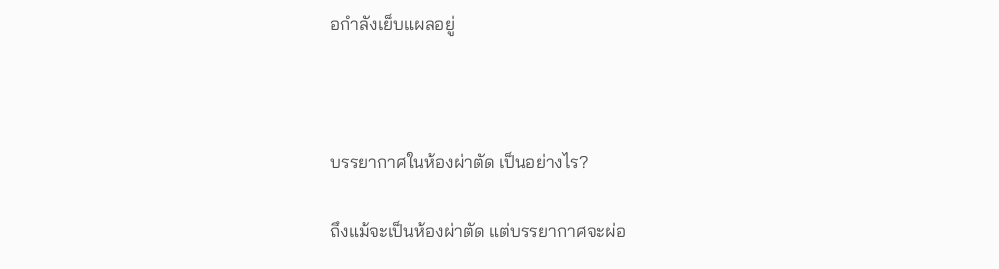อกำลังเย็บแผลอยู่



บรรยากาศในห้องผ่าตัด เป็นอย่างไร?

ถึงแม้จะเป็นห้องผ่าตัด แต่บรรยากาศจะผ่อ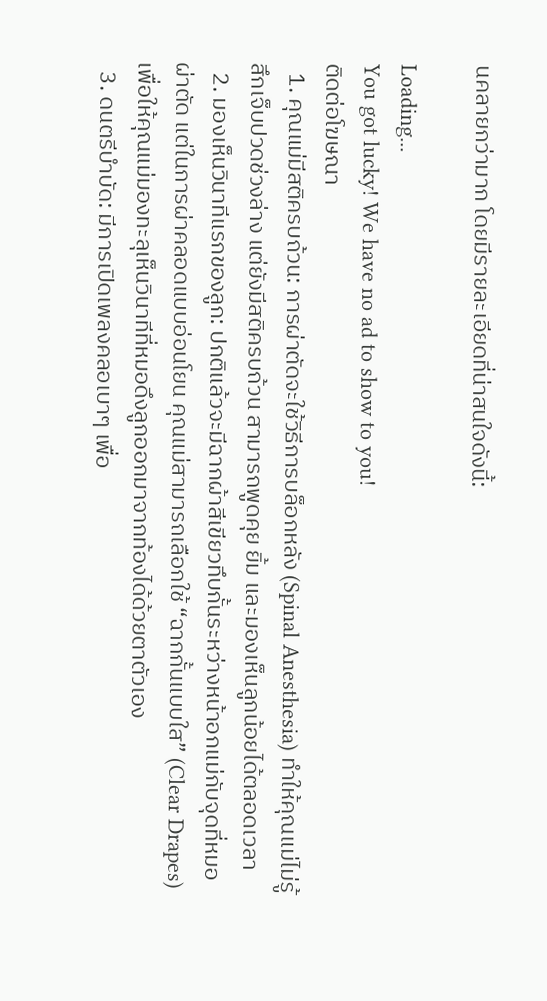นคลายกว่ามาก โดยมีรายละเอียดที่น่าสนใจดังนี้:

Loading...
You got lucky! We have no ad to show to you!
ติดต่อโฆษณา
  1. คุณแม่มีสติครบถ้วน: การผ่าตัดจะใช้วิธีการบล็อกหลัง (Spinal Anesthesia) ทำให้คุณแม่ไม่รู้สึกเจ็บปวดช่วงล่าง แต่ยังมีสติครบถ้วน สามารถพูดคุย ยิ้ม และมองเห็นลูกน้อยได้ตลอดเวลา
  2. มองเห็นวินาทีแรกของลูก: ปกติแล้วจะมีฉากผ้าสีเขียวทึบกั้นระหว่างหน้าอกแม่กับจุดที่หมอผ่าตัด แต่ในการผ่าคลอดแบบอ่อนโยน คุณแม่สามารถเลือกใช้ “ฉากกั้นแบบใส” (Clear Drapes) เพื่อให้คุณแม่มองทะลุเห็นวินาทีที่หมอดึงลูกออกมาจากท้องได้ด้วยตาตัวเอง
  3. ดนตรีบำบัด: มีการเปิดเพลงคลอเบาๆ เพื่อ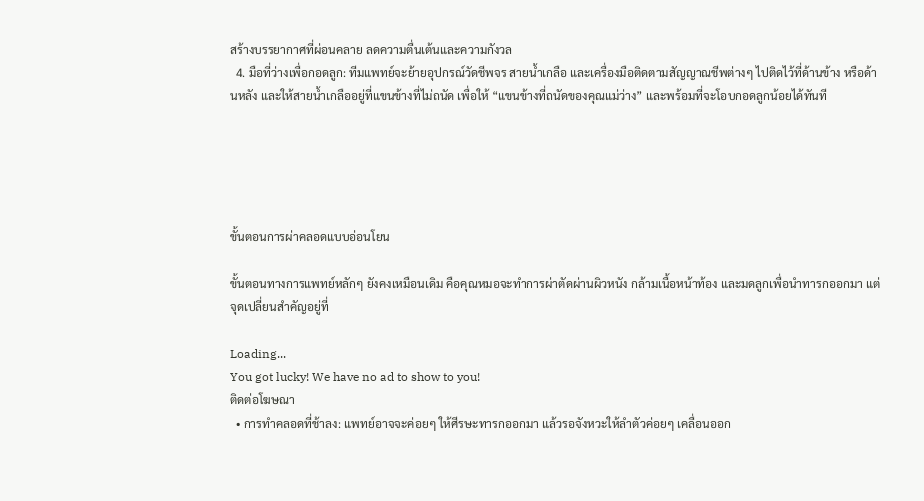สร้างบรรยากาศที่ผ่อนคลาย ลดความตื่นเต้นและความกังวล
  4. มือที่ว่างเพื่อกอดลูก: ทีมแพทย์จะย้ายอุปกรณ์วัดชีพจร สายน้ำเกลือ และเครื่องมือติดตามสัญญาณชีพต่างๆ ไปติดไว้ที่ด้านข้าง หรือด้านหลัง และให้สายน้ำเกลืออยู่ที่แขนข้างที่ไม่ถนัด เพื่อให้ “แขนข้างที่ถนัดของคุณแม่ว่าง” และพร้อมที่จะโอบกอดลูกน้อยได้ทันที





ขั้นตอนการผ่าคลอดแบบอ่อนโยน

ขั้นตอนทางการแพทย์หลักๆ ยังคงเหมือนเดิม คือคุณหมอจะทำการผ่าตัดผ่านผิวหนัง กล้ามเนื้อหน้าท้อง และมดลูกเพื่อนำทารกออกมา แต่จุดเปลี่ยนสำคัญอยู่ที่

Loading...
You got lucky! We have no ad to show to you!
ติดต่อโฆษณา
  • การทำคลอดที่ช้าลง: แพทย์อาจจะค่อยๆ ให้ศีรษะทารกออกมา แล้วรอจังหวะให้ลำตัวค่อยๆ เคลื่อนออก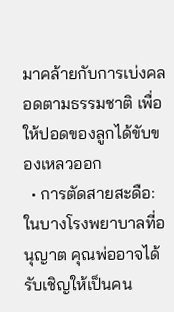มาคล้ายกับการเบ่งคลอดตามธรรมชาติ เพื่อให้ปอดของลูกได้ขับของเหลวออก
  • การตัดสายสะดือ: ในบางโรงพยาบาลที่อนุญาต คุณพ่ออาจได้รับเชิญให้เป็นคน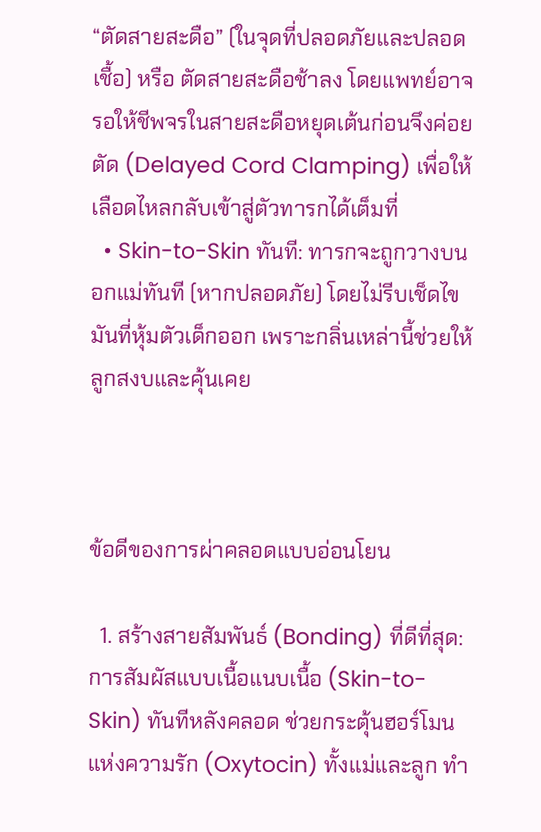“ตัดสายสะดือ” (ในจุดที่ปลอดภัยและปลอดเชื้อ) หรือ ตัดสายสะดือช้าลง โดยแพทย์อาจรอให้ชีพจรในสายสะดือหยุดเต้นก่อนจึงค่อยตัด (Delayed Cord Clamping) เพื่อให้เลือดไหลกลับเข้าสู่ตัวทารกได้เต็มที่
  • Skin-to-Skin ทันที: ทารกจะถูกวางบนอกแม่ทันที (หากปลอดภัย) โดยไม่รีบเช็ดไขมันที่หุ้มตัวเด็กออก เพราะกลิ่นเหล่านี้ช่วยให้ลูกสงบและคุ้นเคย



ข้อดีของการผ่าคลอดแบบอ่อนโยน

  1. สร้างสายสัมพันธ์ (Bonding) ที่ดีที่สุด: การสัมผัสแบบเนื้อแนบเนื้อ (Skin-to-Skin) ทันทีหลังคลอด ช่วยกระตุ้นฮอร์โมนแห่งความรัก (Oxytocin) ทั้งแม่และลูก ทำ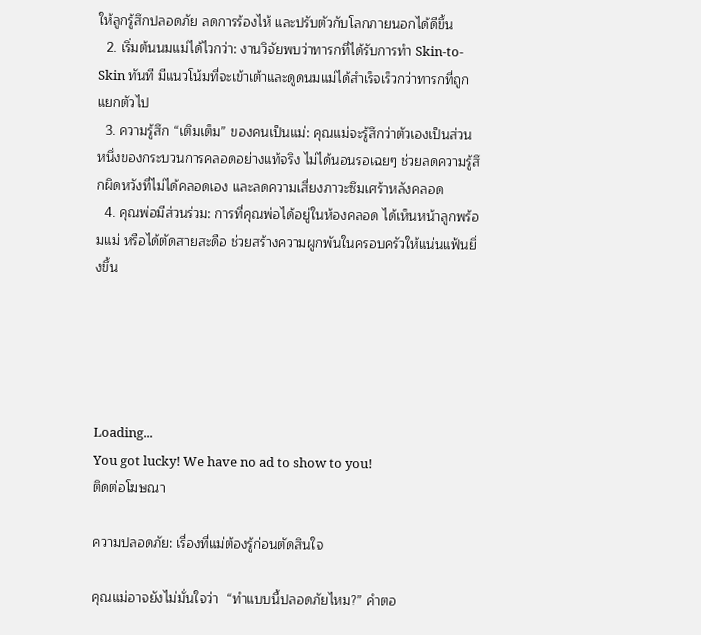ให้ลูกรู้สึกปลอดภัย ลดการร้องไห้ และปรับตัวกับโลกภายนอกได้ดีขึ้น
  2. เริ่มต้นนมแม่ได้ไวกว่า: งานวิจัยพบว่าทารกที่ได้รับการทำ Skin-to-Skin ทันที มีแนวโน้มที่จะเข้าเต้าและดูดนมแม่ได้สำเร็จเร็วกว่าทารกที่ถูกแยกตัวไป
  3. ความรู้สึก “เติมเต็ม” ของคนเป็นแม่: คุณแม่จะรู้สึกว่าตัวเองเป็นส่วนหนึ่งของกระบวนการคลอดอย่างแท้จริง ไม่ได้นอนรอเฉยๆ ช่วยลดความรู้สึกผิดหวังที่ไม่ได้คลอดเอง และลดความเสี่ยงภาวะซึมเศร้าหลังคลอด
  4. คุณพ่อมีส่วนร่วม: การที่คุณพ่อได้อยู่ในห้องคลอด ได้เห็นหน้าลูกพร้อมแม่ หรือได้ตัดสายสะดือ ช่วยสร้างความผูกพันในครอบครัวให้แน่นแฟ้นยิ่งขึ้น





Loading...
You got lucky! We have no ad to show to you!
ติดต่อโฆษณา

ความปลอดภัย: เรื่องที่แม่ต้องรู้ก่อนตัดสินใจ

คุณแม่อาจยังไม่มั่นใจว่า  “ทำแบบนี้ปลอดภัยไหม?” คำตอ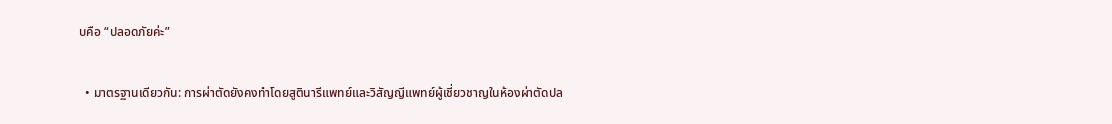บคือ “ปลอดภัยค่ะ”

  • มาตรฐานเดียวกัน: การผ่าตัดยังคงทำโดยสูตินารีแพทย์และวิสัญญีแพทย์ผู้เชี่ยวชาญในห้องผ่าตัดปล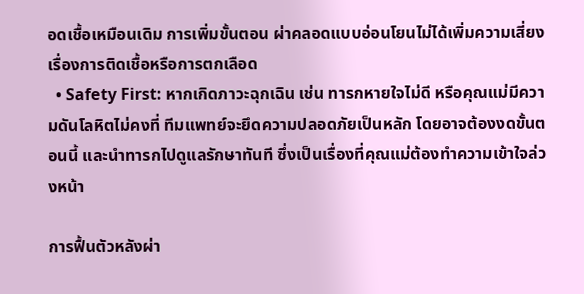อดเชื้อเหมือนเดิม การเพิ่มขั้นตอน ผ่าคลอดแบบอ่อนโยนไม่ได้เพิ่มความเสี่ยงเรื่องการติดเชื้อหรือการตกเลือด
  • Safety First: หากเกิดภาวะฉุกเฉิน เช่น ทารกหายใจไม่ดี หรือคุณแม่มีความดันโลหิตไม่คงที่ ทีมแพทย์จะยึดความปลอดภัยเป็นหลัก โดยอาจต้องงดขั้นตอนนี้ และนำทารกไปดูแลรักษาทันที ซึ่งเป็นเรื่องที่คุณแม่ต้องทำความเข้าใจล่วงหน้า

การฟื้นตัวหลังผ่า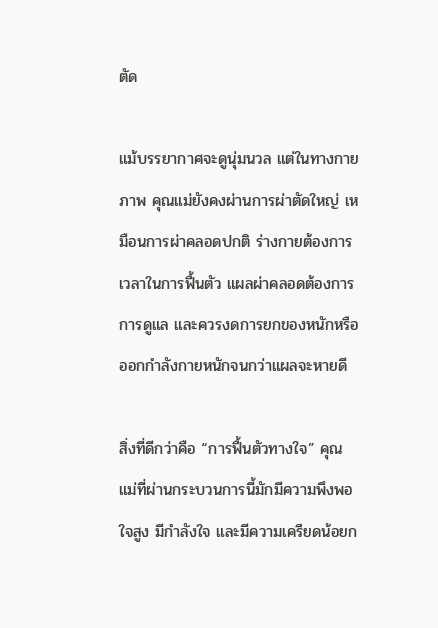ตัด

แม้บรรยากาศจะดูนุ่มนวล แต่ในทางกายภาพ คุณแม่ยังคงผ่านการผ่าตัดใหญ่ เหมือนการผ่าคลอดปกติ ร่างกายต้องการเวลาในการฟื้นตัว แผลผ่าคลอดต้องการการดูแล และควรงดการยกของหนักหรือออกกำลังกายหนักจนกว่าแผลจะหายดี

สิ่งที่ดีกว่าคือ “การฟื้นตัวทางใจ” คุณแม่ที่ผ่านกระบวนการนี้มักมีความพึงพอใจสูง มีกำลังใจ และมีความเครียดน้อยก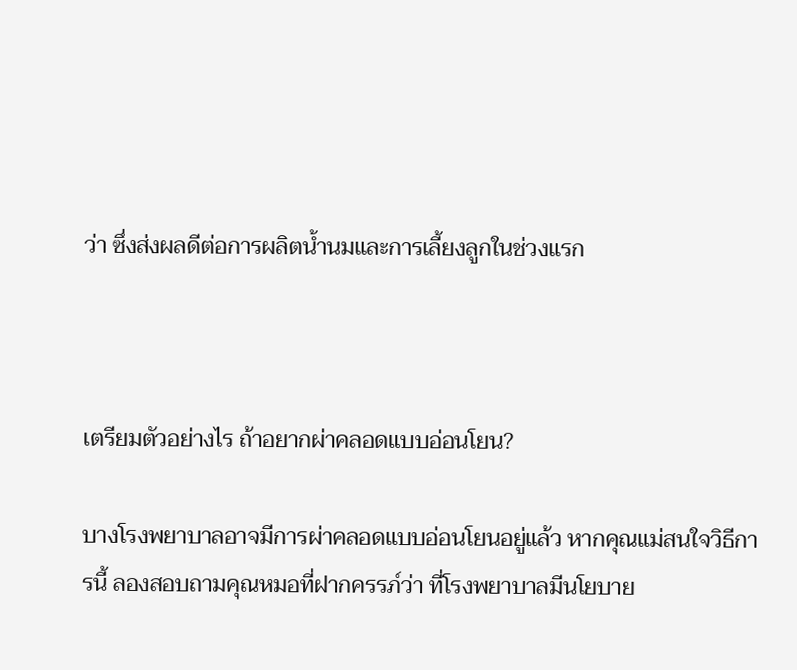ว่า ซึ่งส่งผลดีต่อการผลิตน้ำนมและการเลี้ยงลูกในช่วงแรก



เตรียมตัวอย่างไร ถ้าอยากผ่าคลอดแบบอ่อนโยน?

บางโรงพยาบาลอาจมีการผ่าคลอดแบบอ่อนโยนอยู่แล้ว หากคุณแม่สนใจวิธีการนี้ ลองสอบถามคุณหมอที่ฝากครรภ์ว่า ที่โรงพยาบาลมีนโยบาย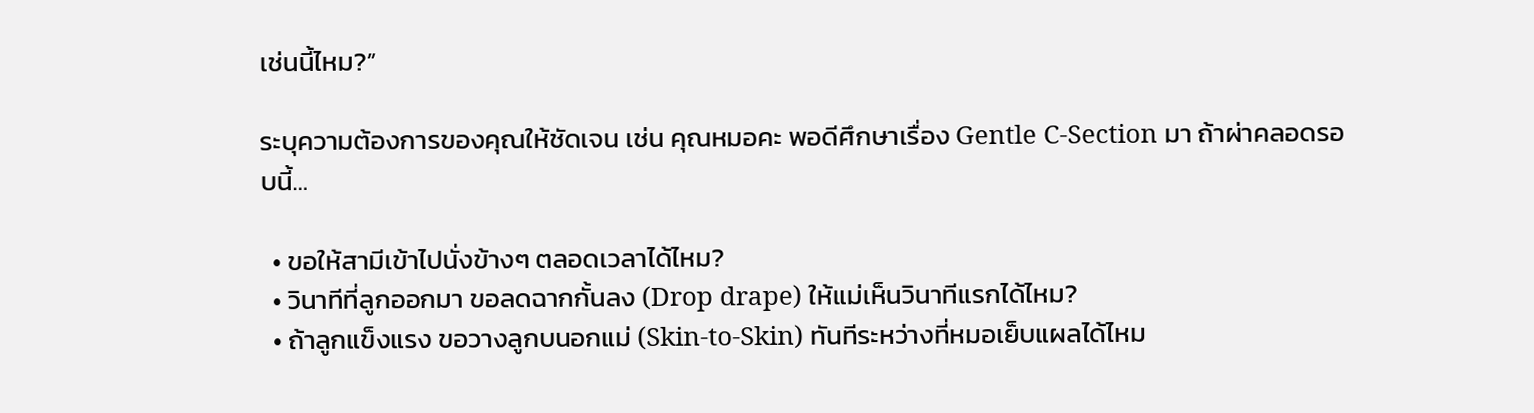เช่นนี้ไหม?”

ระบุความต้องการของคุณให้ชัดเจน เช่น คุณหมอคะ พอดีศึกษาเรื่อง Gentle C-Section มา ถ้าผ่าคลอดรอบนี้…

  • ขอให้สามีเข้าไปนั่งข้างๆ ตลอดเวลาได้ไหม?
  • วินาทีที่ลูกออกมา ขอลดฉากกั้นลง (Drop drape) ให้แม่เห็นวินาทีแรกได้ไหม?
  • ถ้าลูกแข็งแรง ขอวางลูกบนอกแม่ (Skin-to-Skin) ทันทีระหว่างที่หมอเย็บแผลได้ไหม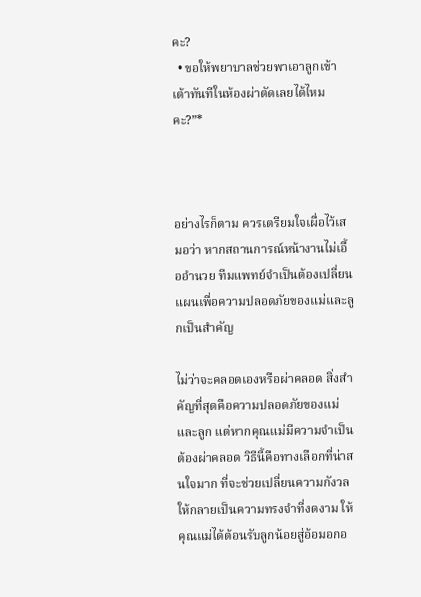คะ?
  • ขอให้พยาบาลช่วยพาเอาลูกเข้าเต้าทันทีในห้องผ่าตัดเลยได้ไหมคะ?”*



อย่างไรก็ตาม ควรเตรียมใจเผื่อไว้เสมอว่า หากสถานการณ์หน้างานไม่เอื้ออำนวย ทีมแพทย์จำเป็นต้องเปลี่ยนแผนเพื่อความปลอดภัยของแม่และลูกเป็นสำคัญ

ไม่ว่าจะคลอดเองหรือผ่าคลอด สิ่งสำคัญที่สุดคือความปลอดภัยของแม่และลูก แต่หากคุณแม่มีความจำเป็นต้องผ่าคลอด วิธีนี้คือทางเลือกที่น่าสนใจมาก ที่จะช่วยเปลี่ยนความกังวลให้กลายเป็นความทรงจำที่งดงาม ให้คุณแม่ได้ต้อนรับลูกน้อยสู่อ้อมอกอ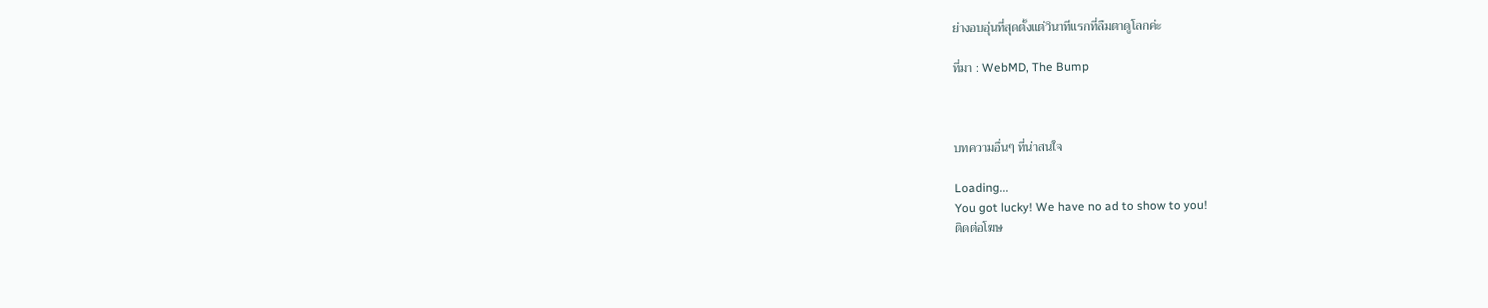ย่างอบอุ่นที่สุดตั้งแต่วินาทีแรกที่ลืมตาดูโลกค่ะ

ที่มา : WebMD, The Bump



บทความอื่นๆ ที่น่าสนใจ

Loading...
You got lucky! We have no ad to show to you!
ติดต่อโฆษ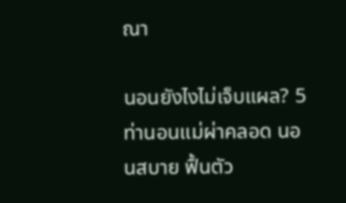ณา

นอนยังไงไม่เจ็บแผล? 5 ท่านอนแม่ผ่าคลอด นอนสบาย ฟื้นตัว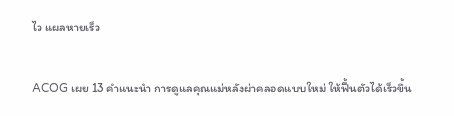ไว แผลหายเร็ว

ACOG เผย 13 คำแนะนำ การดูแลคุณแม่หลังผ่าคลอดแบบใหม่ ให้ฟื้นตัวได้เร็วขึ้น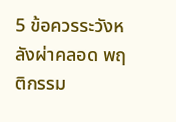5 ข้อควรระวังหลังผ่าคลอด พฤติกรรม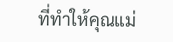ที่ทำให้คุณแม่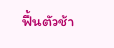ฟื้นตัวช้า